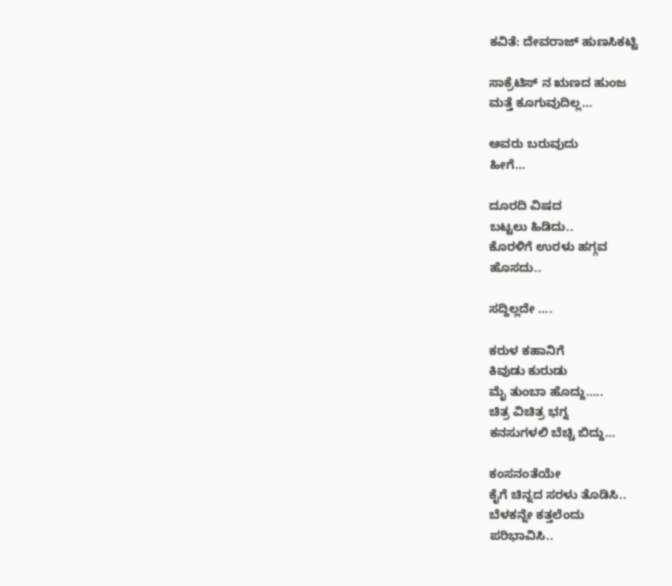ಕವಿತೆ: ದೇವರಾಜ್ ಹುಣಸಿಕಟ್ಟಿ

ಸಾಕ್ರೆಟಿಸ್ ನ ಋಣದ ಹುಂಜ
ಮತ್ತೆ ಕೂಗುವುದಿಲ್ಲ…

ಅವರು ಬರುವುದು
ಹೀಗೆ…

ದೂರದಿ ವಿಷದ
ಬಟ್ಟಲು ಹಿಡಿದು..
ಕೊರಳಿಗೆ ಉರಳು ಹಗ್ಗವ
ಹೊಸದು..

ಸದ್ದಿಲ್ಲದೇ ….

ಕರುಳ ಕಹಾನಿಗೆ
ಕಿವುಡು ಕುರುಡು
ಮೈ ತುಂಬಾ ಹೊದ್ದು…..
ಚಿತ್ರ ವಿಚಿತ್ರ ಭಗ್ನ
ಕನಸುಗಳಲಿ ಬೆಚ್ಚಿ ಬಿದ್ದು…

ಕಂಸನಂತೆಯೇ
ಕೈಗೆ ಚಿನ್ನದ ಸರಳು ತೊಡಿಸಿ..
ಬೆಳಕನ್ನೇ ಕತ್ತಲೆಂದು
ಪರಿಭಾವಿಸಿ..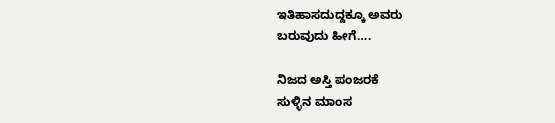ಇತಿಹಾಸದುದ್ದಕ್ಕೂ ಅವರು
ಬರುವುದು ಹೀಗೆ….

ನಿಜದ ಅಸ್ತಿ ಪಂಜರಕೆ
ಸುಳ್ಳಿನ ಮಾಂಸ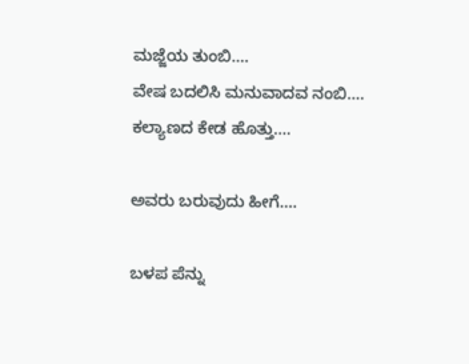ಮಜ್ಜೆಯ ತುಂಬಿ….
ವೇಷ ಬದಲಿಸಿ ಮನುವಾದವ ನಂಬಿ….
ಕಲ್ಯಾಣದ ಕೇಡ ಹೊತ್ತು….

ಅವರು ಬರುವುದು ಹೀಗೆ….

ಬಳಪ ಪೆನ್ನು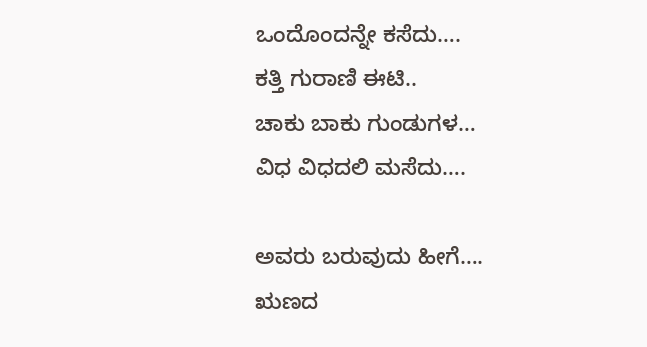ಒಂದೊಂದನ್ನೇ ಕಸೆದು….
ಕತ್ತಿ ಗುರಾಣಿ ಈಟಿ..
ಚಾಕು ಬಾಕು ಗುಂಡುಗಳ…
ವಿಧ ವಿಧದಲಿ ಮಸೆದು….

ಅವರು ಬರುವುದು ಹೀಗೆ….
ಋಣದ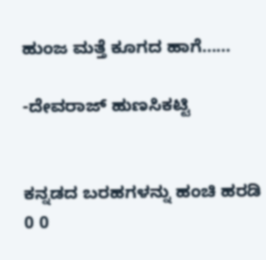ಹುಂಜ ಮತ್ತೆ ಕೂಗದ ಹಾಗೆ……

-ದೇವರಾಜ್ ಹುಣಸಿಕಟ್ಟಿ


ಕನ್ನಡದ ಬರಹಗಳನ್ನು ಹಂಚಿ ಹರಡಿ
0 0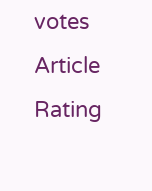votes
Article Rating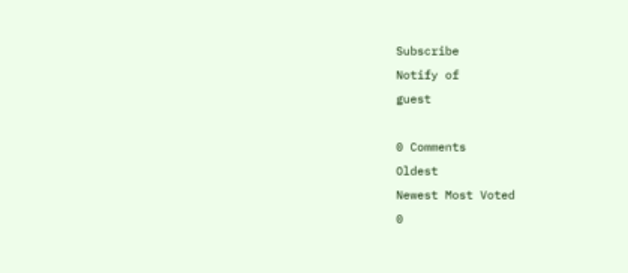Subscribe
Notify of
guest

0 Comments
Oldest
Newest Most Voted
0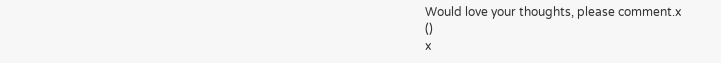Would love your thoughts, please comment.x
()
x